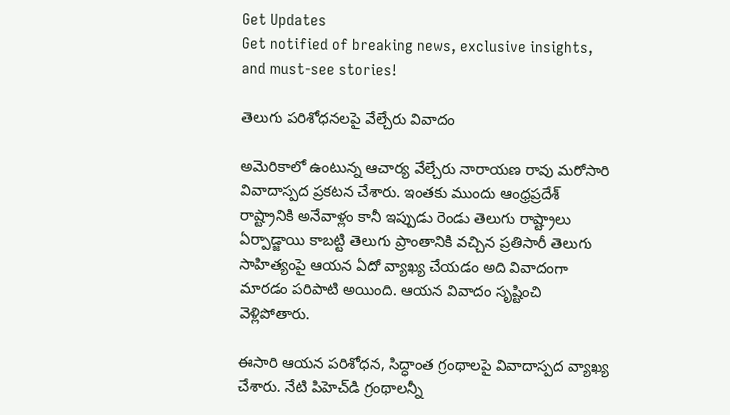Get Updates
Get notified of breaking news, exclusive insights, and must-see stories!

తెలుగు పరిశోధనలపై వేల్చేరు వివాదం

అమెరికాలో ఉంటున్న ఆచార్య వేల్చేరు నారాయణ రావు మరోసారి వివాదాస్పద ప్రకటన చేశారు. ఇంతకు ముందు ఆంధ్రప్రదేశ్ రాష్ట్రానికి అనేవాళ్లం కానీ ఇప్పుడు రెండు తెలుగు రాష్ట్రాలు ఏర్పాడ్జాయి కాబట్టి తెలుగు ప్రాంతానికి వచ్చిన ప్రతిసారీ తెలుగు సాహిత్యంపై ఆయన ఏదో వ్యాఖ్య చేయడం అది వివాదంగా మారడం పరిపాటి అయింది. ఆయన వివాదం సృష్టించి వెళ్లిపోతారు.

ఈసారి ఆయన పరిశోధన, సిద్ధాంత గ్రంథాలపై వివాదాస్పద వ్యాఖ్య చేశారు. నేటి పిహెచ్‌డి గ్రంథాలన్నీ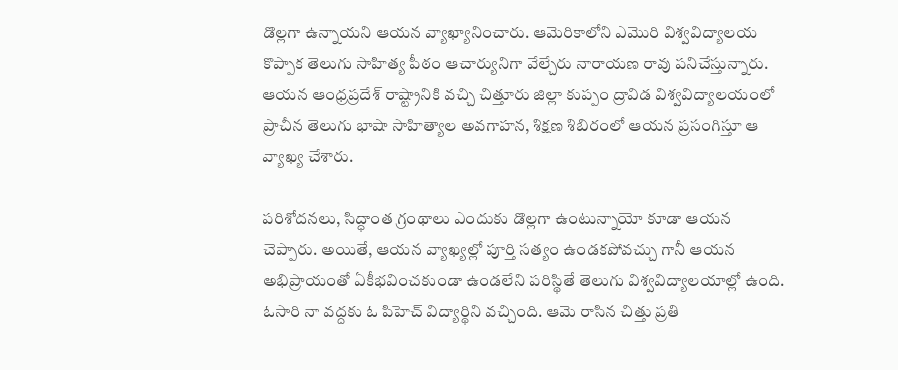డొల్లగా ఉన్నాయని ఆయన వ్యాఖ్యానించారు. ఆమెరికాలోని ఎమొరి విశ్వవిద్యాలయ కొప్పాక తెలుగు సాహిత్య పీఠం ఆచార్యునిగా వేల్చేరు నారాయణ రావు పనిచేస్తున్నారు. ఆయన ఆంధ్రప్రదేశ్ రాష్ట్రానికి వచ్చి చిత్తూరు జిల్లా కుప్పం ద్రావిడ విశ్వవిద్యాలయంలో ప్రాచీన తెలుగు భాషా సాహిత్యాల అవగాహన, శిక్షణ శిబిరంలో ఆయన ప్రసంగిస్తూ ఆ వ్యాఖ్య చేశారు.

పరిశోదనలు, సిద్ధాంత గ్రంథాలు ఎందుకు డొల్లగా ఉంటున్నాయో కూడా ఆయన చెప్పారు. అయితే, ఆయన వ్యాఖ్యల్లో పూర్తి సత్యం ఉండకపోవచ్చు గానీ ఆయన అభిప్రాయంతో ఏకీభవించకుండా ఉండలేని పరిస్థితే తెలుగు విశ్వవిద్యాలయాల్లో ఉంది. ఓసారి నా వద్దకు ఓ పిహెచ్ విద్యార్థిని వచ్చింది. ఆమె రాసిన చిత్తు ప్రతి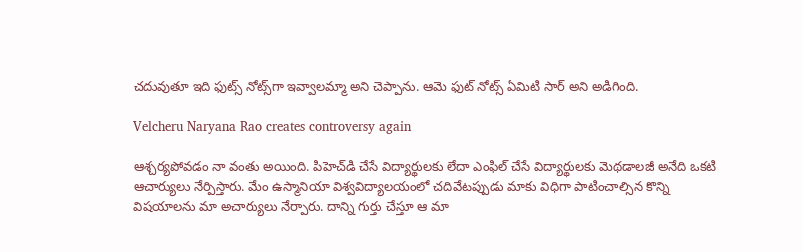చదువుతూ ఇది ఫుట్స్ నోట్స్‌గా ఇవ్వాలమ్మా అని చెప్పాను. ఆమె ఫుట్ నోట్స్ ఏమిటి సార్ అని అడిగింది.

Velcheru Naryana Rao creates controversy again

ఆశ్చర్యపోవడం నా వంతు అయింది. పిహెచ్‌డి చేసే విద్యార్థులకు లేదా ఎంఫిల్ చేసే విద్యార్థులకు మెథడాలజీ అనేది ఒకటి ఆచార్యులు నేర్పిస్తారు. మేం ఉస్మానియా విశ్వవిద్యాలయంలో చదివేటప్పుడు మాకు విధిగా పాటించాల్సిన కొన్ని విషయాలను మా అచార్యులు నేర్పారు. దాన్ని గుర్తు చేస్తూ ఆ మా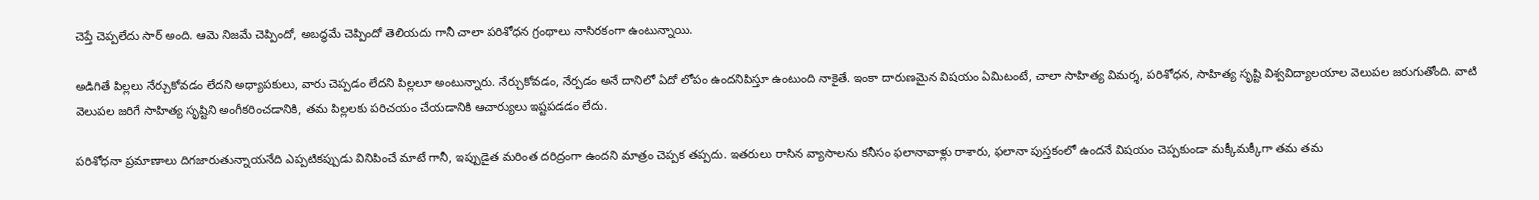చెప్తే చెప్పలేదు సార్ అంది. ఆమె నిజమే చెప్పిందో, అబద్ధమే చెప్పిందో తెలియదు గానీ చాలా పరిశోధన గ్రంథాలు నాసిరకంగా ఉంటున్నాయి.

అడిగితే పిల్లలు నేర్చుకోవడం లేదని అధ్యాపకులు, వారు చెప్పడం లేదని పిల్లలూ అంటున్నారు. నేర్చుకోవడం, నేర్పడం అనే దానిలో ఏదో లోపం ఉందనిపిస్తూ ఉంటుంది నాకైతే. ఇంకా దారుణమైన విషయం ఏమిటంటే, చాలా సాహిత్య విమర్శ, పరిశోధన, సాహిత్య సృష్టి విశ్వవిద్యాలయాల వెలుపల జరుగుతోంది. వాటి వెలుపల జరిగే సాహిత్య సృష్టిని అంగీకరించడానికి, తమ పిల్లలకు పరిచయం చేయడానికి ఆచార్యులు ఇష్టపడడం లేదు.

పరిశోధనా ప్రమాణాలు దిగజారుతున్నాయనేది ఎప్పటికప్పుడు వినిపించే మాటే గానీ, ఇప్పుడైత మరింత దరిద్రంగా ఉందని మాత్రం చెప్పక తప్పదు. ఇతరులు రాసిన వ్యాసాలను కనీసం ఫలానావాళ్లు రాశారు, ఫలానా పుస్తకంలో ఉందనే విషయం చెప్పకుండా మక్కీమక్కీగా తమ తమ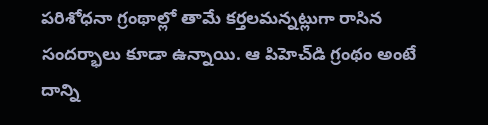పరిశోధనా గ్రంథాల్లో తామే కర్తలమన్నట్లుగా రాసిన సందర్భాలు కూడా ఉన్నాయి. ఆ పిహెచ్‌డి గ్రంథం అంటే దాన్ని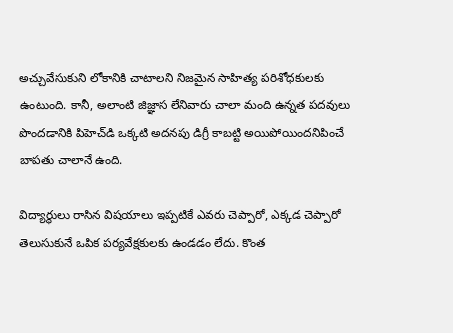అచ్చువేసుకుని లోకానికి చాటాలని నిజమైన సాహిత్య పరిశోధకులకు ఉంటుంది. కానీ, అలాంటి జిజ్ఞాస లేనివారు చాలా మంది ఉన్నత పదవులు పొందడానికి పిహెచ్‌డి ఒక్కటి అదనపు డిగ్రీ కాబట్టి అయిపోయిందనిపించే బాపతు చాలానే ఉంది.

విద్యార్థులు రాసిన విషయాలు ఇప్పటికే ఎవరు చెప్పారో, ఎక్కడ చెప్పారో తెలుసుకునే ఒపిక పర్యవేక్షకులకు ఉండడం లేదు. కొంత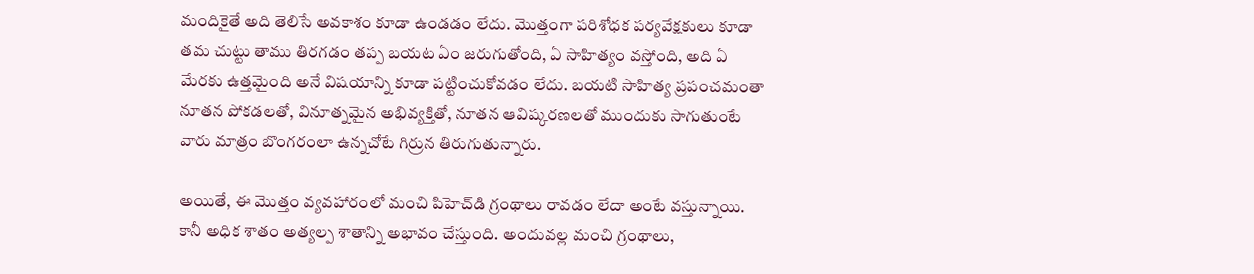మందికైతే అది తెలిసే అవకాశం కూడా ఉండడం లేదు. మొత్తంగా పరిశోధక పర్యవేక్షకులు కూడా తమ చుట్టు తాము తిరగడం తప్ప బయట ఏం జరుగుతోంది, ఏ సాహిత్యం వస్తోంది, అది ఏ మేరకు ఉత్తమైంది అనే విషయాన్ని కూడా పట్టించుకోవడం లేదు. బయటి సాహిత్య ప్రపంచమంతా నూతన పోకడలతో, వినూత్నమైన అభివ్యక్తితో, నూతన ఆవిష్కరణలతో ముందుకు సాగుతుంటే వారు మాత్రం బొంగరంలా ఉన్నచోటే గిర్రున తిరుగుతున్నారు.

అయితే, ఈ మొత్తం వ్యవహారంలో మంచి పిహెచ్‌డి గ్రంథాలు రావడం లేదా అంటే వస్తున్నాయి. కానీ అధిక శాతం అత్యల్ప శాతాన్ని అభావం చేస్తుంది. అందువల్ల మంచి గ్రంథాలు,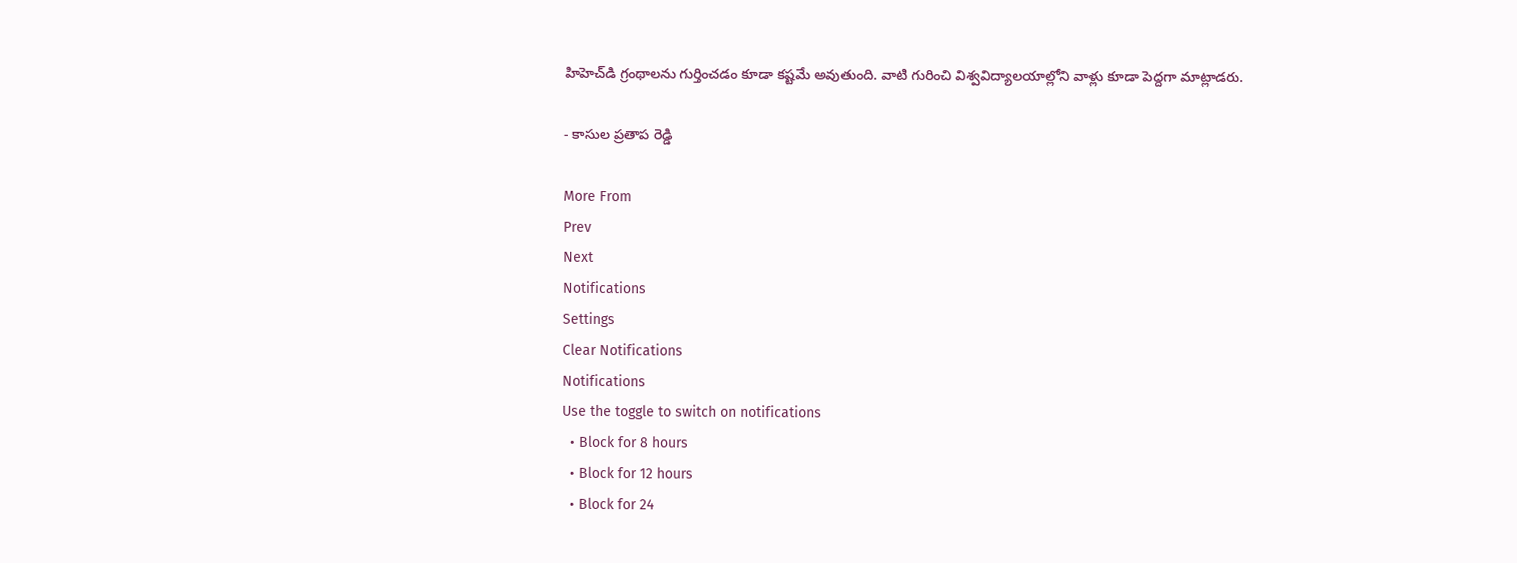హిహెచ్‌డి గ్రంథాలను గుర్తించడం కూడా కష్టమే అవుతుంది. వాటి గురించి విశ్వవిద్యాలయాల్లోని వాళ్లు కూడా పెద్దగా మాట్లాడరు.

- కాసుల ప్రతాప రెడ్డి

More From
Prev
Next
Notifications
Settings
Clear Notifications
Notifications
Use the toggle to switch on notifications
  • Block for 8 hours
  • Block for 12 hours
  • Block for 24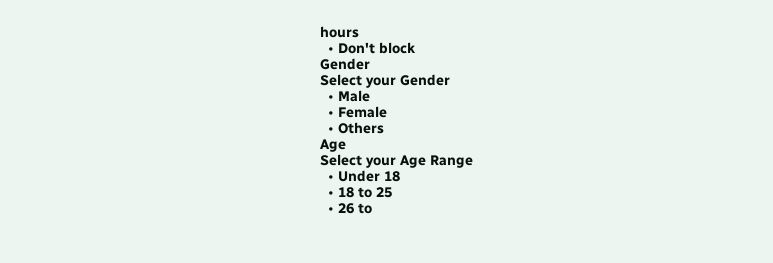hours
  • Don't block
Gender
Select your Gender
  • Male
  • Female
  • Others
Age
Select your Age Range
  • Under 18
  • 18 to 25
  • 26 to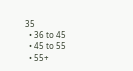35
  • 36 to 45
  • 45 to 55
  • 55+